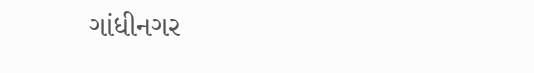ગાંધીનગર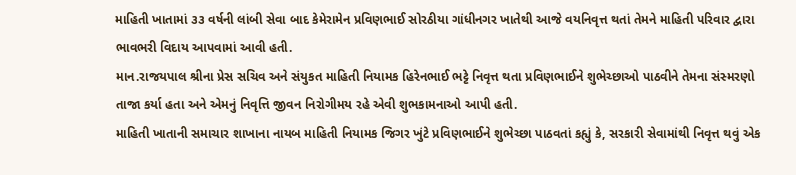માહિતી ખાતામાં ૩૩ વર્ષની લાંબી સેવા બાદ કેમેરામેન પ્રવિણભાઈ સોરઠીયા ગાંધીનગર ખાતેથી આજે વયનિવૃત્ત થતાં તેમને માહિતી પરિવાર દ્વારા ભાવભરી વિદાય આપવામાં આવી હતી.
માન.રાજયપાલ શ્રીના પ્રેસ સચિવ અને સંયુકત માહિતી નિયામક હિરેનભાઈ ભટ્ટે નિવૃત્ત થતા પ્રવિણભાઈને શુભેચ્છાઓ પાઠવીને તેમના સંસ્મરણો તાજા કર્યા હતા અને એમનું નિવૃત્તિ જીવન નિરોગીમય રહે એવી શુભકામનાઓ આપી હતી.
માહિતી ખાતાની સમાચાર શાખાના નાયબ માહિતી નિયામક જિગર ખુંટે પ્રવિણભાઈને શુભેચ્છા પાઠવતાં કહ્યું કે, સરકારી સેવામાંથી નિવૃત્ત થવું એક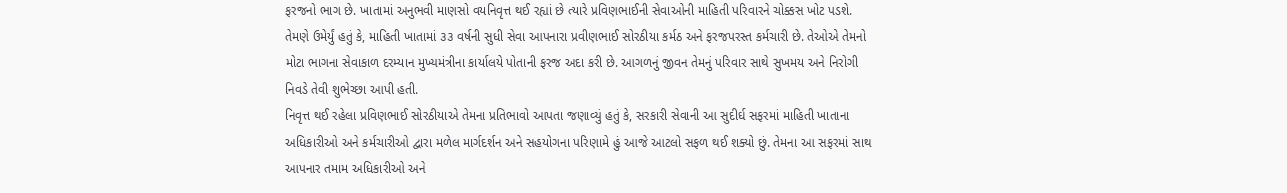ફરજનો ભાગ છે. ખાતામાં અનુભવી માણસો વયનિવૃત્ત થઈ રહ્યાં છે ત્યારે પ્રવિણભાઈની સેવાઓની માહિતી પરિવારને ચોક્કસ ખોટ પડશે. તેમણે ઉમેર્યું હતું કે, માહિતી ખાતામાં ૩૩ વર્ષની સુધી સેવા આપનારા પ્રવીણભાઈ સોરઠીયા કર્મઠ અને ફરજપરસ્ત કર્મચારી છે. તેઓએ તેમનો મોટા ભાગના સેવાકાળ દરમ્યાન મુખ્યમંત્રીના કાર્યાલયે પોતાની ફરજ અદા કરી છે. આગળનું જીવન તેમનું પરિવાર સાથે સુખમય અને નિરોગી નિવડે તેવી શુભેચ્છા આપી હતી.
નિવૃત્ત થઈ રહેલા પ્રવિણભાઈ સોરઠીયાએ તેમના પ્રતિભાવો આપતા જણાવ્યું હતું કે, સરકારી સેવાની આ સુદીર્ઘ સફરમાં માહિતી ખાતાના અધિકારીઓ અને કર્મચારીઓ દ્વારા મળેલ માર્ગદર્શન અને સહયોગના પરિણામે હું આજે આટલો સફળ થઈ શક્યો છું. તેમના આ સફરમાં સાથ આપનાર તમામ અધિકારીઓ અને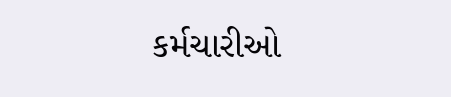કર્મચારીઓ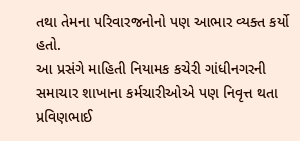તથા તેમના પરિવારજનોનો પણ આભાર વ્યક્ત કર્યો હતો.
આ પ્રસંગે માહિતી નિયામક કચેરી ગાંધીનગરની સમાચાર શાખાના કર્મચારીઓએ પણ નિવૃત્ત થતા પ્રવિણભાઈ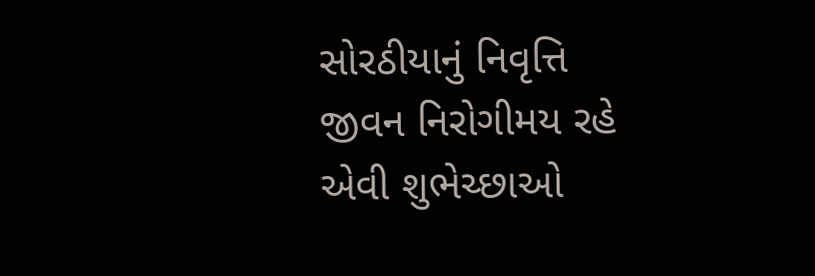સોરઠીયાનું નિવૃત્તિ જીવન નિરોગીમય રહે એવી શુભેચ્છાઓ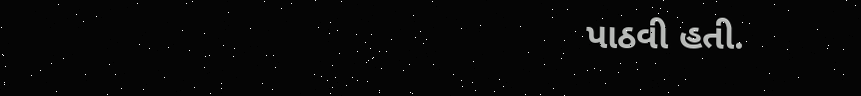પાઠવી હતી.